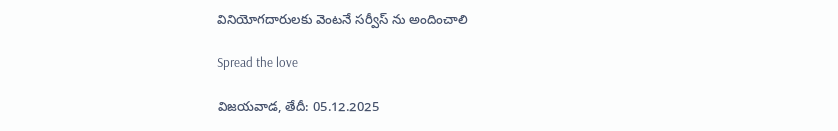వినియోగదారులకు వెంటనే సర్వీస్ ను అందించాలి

Spread the love

విజయవాడ, తేదీ: 05.12.2025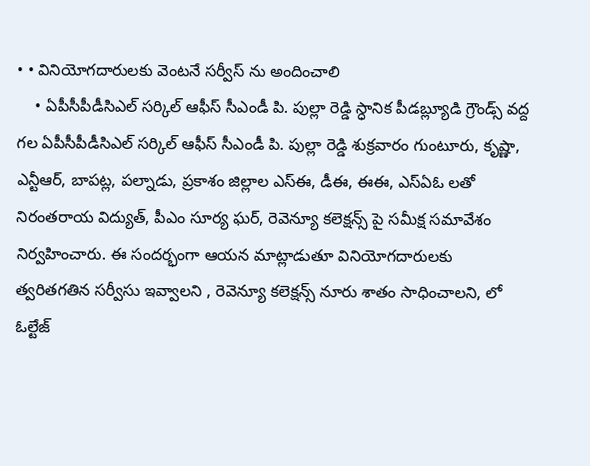• • వినియోగదారులకు వెంటనే సర్వీస్ ను అందించాలి
    • ఏపీసీపీడీసిఎల్ సర్కిల్ ఆఫీస్ సీఎండీ పి. పుల్లా రెడ్డి స్ధానిక పీడబ్ల్యూడి గ్రౌండ్స్ వద్ద గల ఏపీసీపీడీసిఎల్ సర్కిల్ ఆఫీస్ సీఎండీ పి. పుల్లా రెడ్డి శుక్రవారం గుంటూరు, కృష్ణా, ఎన్టీఆర్, బాపట్ల, పల్నాడు, ప్రకాశం జిల్లాల ఎస్ఈ, డీఈ, ఈఈ, ఎస్ఏఓ లతో నిరంతరాయ విద్యుత్, పీఎం సూర్య ఘర్, రెవెన్యూ కలెక్షన్స్ పై సమీక్ష సమావేశం నిర్వహించారు. ఈ సందర్భంగా ఆయన మాట్లాడుతూ వినియోగదారులకు త్వరితగతిన సర్వీసు ఇవ్వాలని , రెవెన్యూ కలెక్షన్స్ నూరు శాతం సాధించాలని, లో ఓల్టేజ్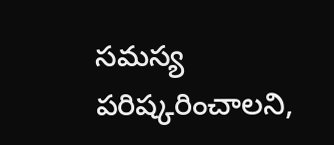సమస్య పరిష్కరించాలని,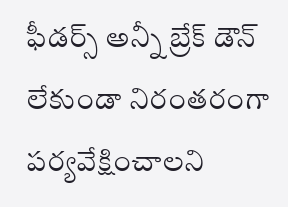ఫీడర్స్ అన్నీ బ్రేక్ డౌన్ లేకుండా నిరంతరంగా పర్యవేక్షించాలని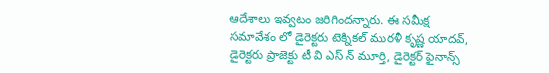ఆదేశాలు ఇవ్వటం జరిగిందన్నారు. ఈ సమీక్ష సమావేశం లో డైరెక్టరు టెక్నికల్ మురళీ కృష్ణ యాదవ్, డైరెక్టరు ప్రాజెక్టు టీ వి ఎస్ న్ మూర్తి, డైరెక్టర్ ఫైనాన్స్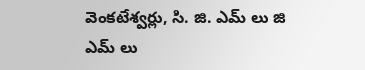వెంకటేశ్వర్లు, సి. జి. ఎమ్ లు జి ఎమ్ లు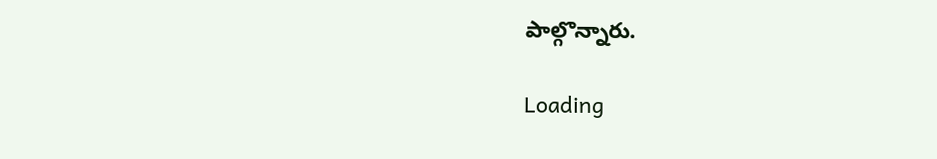పాల్గొన్నారు.

Loading